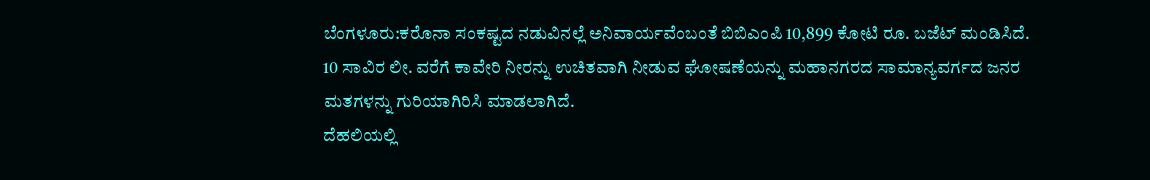ಬೆಂಗಳೂರು:ಕರೊನಾ ಸಂಕಷ್ಟದ ನಡುವಿನಲ್ಲೆ ಅನಿವಾರ್ಯವೆಂಬಂತೆ ಬಿಬಿಎಂಪಿ 10,899 ಕೋಟಿ ರೂ. ಬಜೆಟ್ ಮಂಡಿಸಿದೆ. 10 ಸಾವಿರ ಲೀ. ವರೆಗೆ ಕಾವೇರಿ ನೀರನ್ನು ಉಚಿತವಾಗಿ ನೀಡುವ ಘೋಷಣೆಯನ್ನು ಮಹಾನಗರದ ಸಾಮಾನ್ಯವರ್ಗದ ಜನರ ಮತಗಳನ್ನು ಗುರಿಯಾಗಿರಿಸಿ ಮಾಡಲಾಗಿದೆ.
ದೆಹಲಿಯಲ್ಲಿ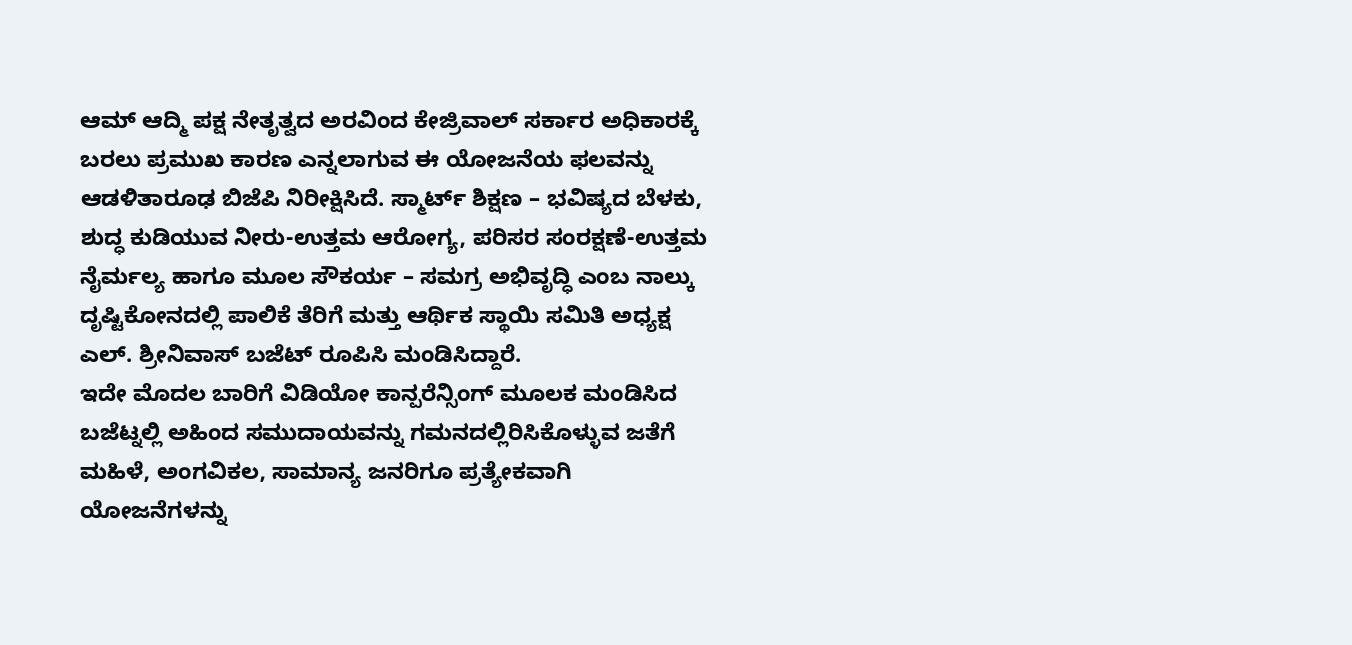ಆಮ್ ಆದ್ಮಿ ಪಕ್ಷ ನೇತೃತ್ವದ ಅರವಿಂದ ಕೇಜ್ರಿವಾಲ್ ಸರ್ಕಾರ ಅಧಿಕಾರಕ್ಕೆ ಬರಲು ಪ್ರಮುಖ ಕಾರಣ ಎನ್ನಲಾಗುವ ಈ ಯೋಜನೆಯ ಫಲವನ್ನು ಆಡಳಿತಾರೂಢ ಬಿಜೆಪಿ ನಿರೀಕ್ಷಿಸಿದೆ. ಸ್ಮಾರ್ಟ್ ಶಿಕ್ಷಣ – ಭವಿಷ್ಯದ ಬೆಳಕು, ಶುದ್ಧ ಕುಡಿಯುವ ನೀರು-ಉತ್ತಮ ಆರೋಗ್ಯ, ಪರಿಸರ ಸಂರಕ್ಷಣೆ-ಉತ್ತಮ ನೈರ್ಮಲ್ಯ ಹಾಗೂ ಮೂಲ ಸೌಕರ್ಯ – ಸಮಗ್ರ ಅಭಿವೃದ್ಧಿ ಎಂಬ ನಾಲ್ಕು ದೃಷ್ಟಿಕೋನದಲ್ಲಿ ಪಾಲಿಕೆ ತೆರಿಗೆ ಮತ್ತು ಆರ್ಥಿಕ ಸ್ಥಾಯಿ ಸಮಿತಿ ಅಧ್ಯಕ್ಷ ಎಲ್. ಶ್ರೀನಿವಾಸ್ ಬಜೆಟ್ ರೂಪಿಸಿ ಮಂಡಿಸಿದ್ದಾರೆ.
ಇದೇ ಮೊದಲ ಬಾರಿಗೆ ವಿಡಿಯೋ ಕಾನ್ಪರೆನ್ಸಿಂಗ್ ಮೂಲಕ ಮಂಡಿಸಿದ ಬಜೆಟ್ನಲ್ಲಿ ಅಹಿಂದ ಸಮುದಾಯವನ್ನು ಗಮನದಲ್ಲಿರಿಸಿಕೊಳ್ಳುವ ಜತೆಗೆ ಮಹಿಳೆ, ಅಂಗವಿಕಲ, ಸಾಮಾನ್ಯ ಜನರಿಗೂ ಪ್ರತ್ಯೇಕವಾಗಿ ಯೋಜನೆಗಳನ್ನು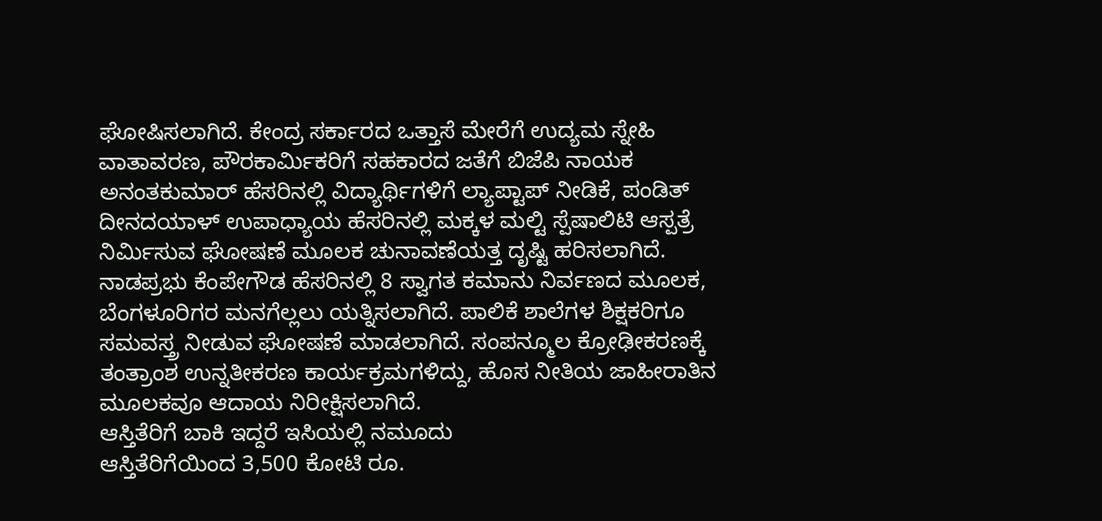ಘೋಷಿಸಲಾಗಿದೆ. ಕೇಂದ್ರ ಸರ್ಕಾರದ ಒತ್ತಾಸೆ ಮೇರೆಗೆ ಉದ್ಯಮ ಸ್ನೇಹಿ ವಾತಾವರಣ, ಪೌರಕಾರ್ವಿುಕರಿಗೆ ಸಹಕಾರದ ಜತೆಗೆ ಬಿಜೆಪಿ ನಾಯಕ ಅನಂತಕುಮಾರ್ ಹೆಸರಿನಲ್ಲಿ ವಿದ್ಯಾರ್ಥಿಗಳಿಗೆ ಲ್ಯಾಪ್ಟಾಪ್ ನೀಡಿಕೆ, ಪಂಡಿತ್ ದೀನದಯಾಳ್ ಉಪಾಧ್ಯಾಯ ಹೆಸರಿನಲ್ಲಿ ಮಕ್ಕಳ ಮಲ್ಟಿ ಸ್ಪೆಷಾಲಿಟಿ ಆಸ್ಪತ್ರೆ ನಿರ್ವಿುಸುವ ಘೋಷಣೆ ಮೂಲಕ ಚುನಾವಣೆಯತ್ತ ದೃಷ್ಟಿ ಹರಿಸಲಾಗಿದೆ. ನಾಡಪ್ರಭು ಕೆಂಪೇಗೌಡ ಹೆಸರಿನಲ್ಲಿ 8 ಸ್ವಾಗತ ಕಮಾನು ನಿರ್ವಣದ ಮೂಲಕ, ಬೆಂಗಳೂರಿಗರ ಮನಗೆಲ್ಲಲು ಯತ್ನಿಸಲಾಗಿದೆ. ಪಾಲಿಕೆ ಶಾಲೆಗಳ ಶಿಕ್ಷಕರಿಗೂ ಸಮವಸ್ತ್ರ ನೀಡುವ ಘೋಷಣೆ ಮಾಡಲಾಗಿದೆ. ಸಂಪನ್ಮೂಲ ಕ್ರೋಢೀಕರಣಕ್ಕೆ ತಂತ್ರಾಂಶ ಉನ್ನತೀಕರಣ ಕಾರ್ಯಕ್ರಮಗಳಿದ್ದು, ಹೊಸ ನೀತಿಯ ಜಾಹೀರಾತಿನ ಮೂಲಕವೂ ಆದಾಯ ನಿರೀಕ್ಷಿಸಲಾಗಿದೆ.
ಆಸ್ತಿತೆರಿಗೆ ಬಾಕಿ ಇದ್ದರೆ ಇಸಿಯಲ್ಲಿ ನಮೂದು
ಆಸ್ತಿತೆರಿಗೆಯಿಂದ 3,500 ಕೋಟಿ ರೂ.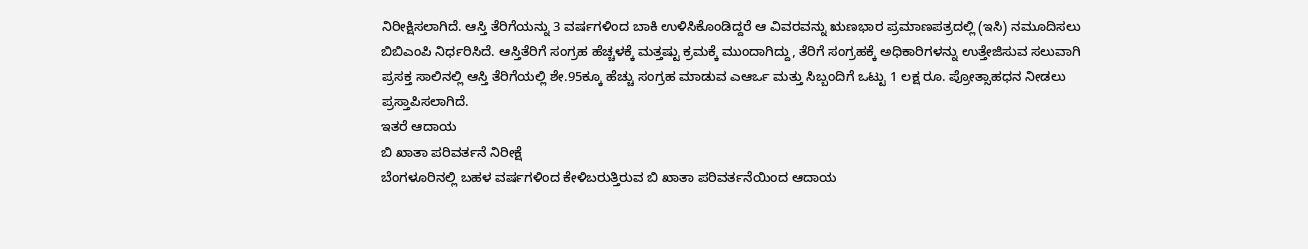ನಿರೀಕ್ಷಿಸಲಾಗಿದೆ. ಆಸ್ತಿ ತೆರಿಗೆಯನ್ನು 3 ವರ್ಷಗಳಿಂದ ಬಾಕಿ ಉಳಿಸಿಕೊಂಡಿದ್ದರೆ ಆ ವಿವರವನ್ನು ಋಣಭಾರ ಪ್ರಮಾಣಪತ್ರದಲ್ಲಿ (ಇಸಿ) ನಮೂದಿಸಲು ಬಿಬಿಎಂಪಿ ನಿರ್ಧರಿಸಿದೆ. ಆಸ್ತಿತೆರಿಗೆ ಸಂಗ್ರಹ ಹೆಚ್ಚಳಕ್ಕೆ ಮತ್ತಷ್ಟು ಕ್ರಮಕ್ಕೆ ಮುಂದಾಗಿದ್ದು, ತೆರಿಗೆ ಸಂಗ್ರಹಕ್ಕೆ ಅಧಿಕಾರಿಗಳನ್ನು ಉತ್ತೇಜಿಸುವ ಸಲುವಾಗಿ ಪ್ರಸಕ್ತ ಸಾಲಿನಲ್ಲಿ ಆಸ್ತಿ ತೆರಿಗೆಯಲ್ಲಿ ಶೇ.95ಕ್ಕೂ ಹೆಚ್ಚು ಸಂಗ್ರಹ ಮಾಡುವ ಎಆರ್ಒ ಮತ್ತು ಸಿಬ್ಬಂದಿಗೆ ಒಟ್ಟು 1 ಲಕ್ಷ ರೂ. ಪ್ರೋತ್ಸಾಹಧನ ನೀಡಲು ಪ್ರಸ್ತಾಪಿಸಲಾಗಿದೆ.
ಇತರೆ ಆದಾಯ
ಬಿ ಖಾತಾ ಪರಿವರ್ತನೆ ನಿರೀಕ್ಷೆ
ಬೆಂಗಳೂರಿನಲ್ಲಿ ಬಹಳ ವರ್ಷಗಳಿಂದ ಕೇಳಿಬರುತ್ತಿರುವ ಬಿ ಖಾತಾ ಪರಿವರ್ತನೆಯಿಂದ ಆದಾಯ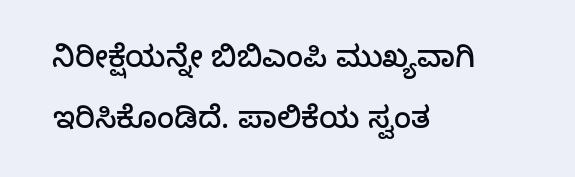ನಿರೀಕ್ಷೆಯನ್ನೇ ಬಿಬಿಎಂಪಿ ಮುಖ್ಯವಾಗಿ ಇರಿಸಿಕೊಂಡಿದೆ. ಪಾಲಿಕೆಯ ಸ್ವಂತ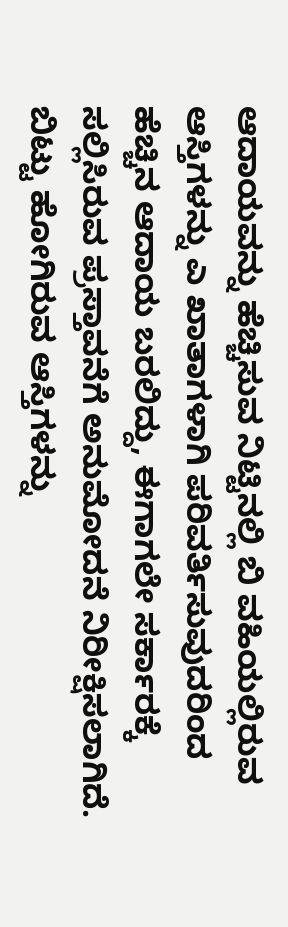ಆದಾಯವನ್ನು ಹೆಚ್ಚಿಸುವ ನಿಟ್ಟಿನಲ್ಲಿ ಬಿ ವಹಿಯಲ್ಲಿರುವ ಆಸ್ತಿಗಳನ್ನು ಎ ಖಾತಾಗಳಾಗಿ ಪರಿವರ್ತಿಸುವುದರಿಂದ ಹೆಚ್ಚಿನ ಆದಾಯ ಬರಲಿದ್ದು, ಈಗಾಗಲೇ ಸರ್ಕಾರಕ್ಕೆ ಸಲ್ಲಿಸಿರುವ ಪ್ರಸ್ತಾವನೆಗೆ ಅನುಮೋದನೆ ನಿರೀಕ್ಷಿಸಲಾಗಿದೆ. ಬಿಟ್ಟು ಹೋಗಿರುವ ಆಸ್ತಿಗಳನ್ನು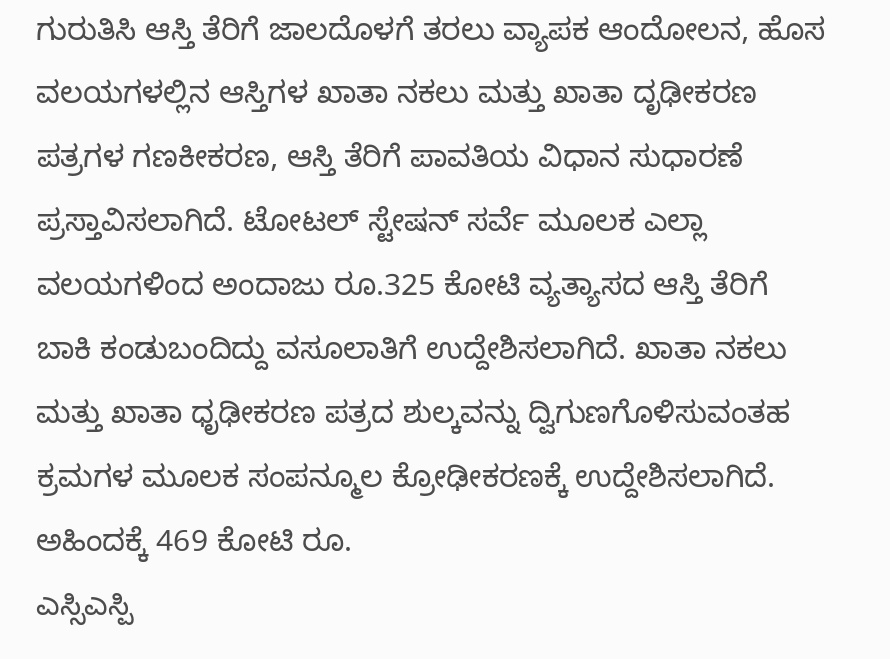ಗುರುತಿಸಿ ಆಸ್ತಿ ತೆರಿಗೆ ಜಾಲದೊಳಗೆ ತರಲು ವ್ಯಾಪಕ ಆಂದೋಲನ, ಹೊಸ ವಲಯಗಳಲ್ಲಿನ ಆಸ್ತಿಗಳ ಖಾತಾ ನಕಲು ಮತ್ತು ಖಾತಾ ದೃಢೀಕರಣ ಪತ್ರಗಳ ಗಣಕೀಕರಣ, ಆಸ್ತಿ ತೆರಿಗೆ ಪಾವತಿಯ ವಿಧಾನ ಸುಧಾರಣೆ ಪ್ರಸ್ತಾವಿಸಲಾಗಿದೆ. ಟೋಟಲ್ ಸ್ಟೇಷನ್ ಸರ್ವೆ ಮೂಲಕ ಎಲ್ಲಾ ವಲಯಗಳಿಂದ ಅಂದಾಜು ರೂ.325 ಕೋಟಿ ವ್ಯತ್ಯಾಸದ ಆಸ್ತಿ ತೆರಿಗೆ ಬಾಕಿ ಕಂಡುಬಂದಿದ್ದು ವಸೂಲಾತಿಗೆ ಉದ್ದೇಶಿಸಲಾಗಿದೆ. ಖಾತಾ ನಕಲು ಮತ್ತು ಖಾತಾ ಧೃಢೀಕರಣ ಪತ್ರದ ಶುಲ್ಕವನ್ನು ದ್ವಿಗುಣಗೊಳಿಸುವಂತಹ ಕ್ರಮಗಳ ಮೂಲಕ ಸಂಪನ್ಮೂಲ ಕ್ರೋಢೀಕರಣಕ್ಕೆ ಉದ್ದೇಶಿಸಲಾಗಿದೆ.
ಅಹಿಂದಕ್ಕೆ 469 ಕೋಟಿ ರೂ.
ಎಸ್ಸಿಎಸ್ಪಿ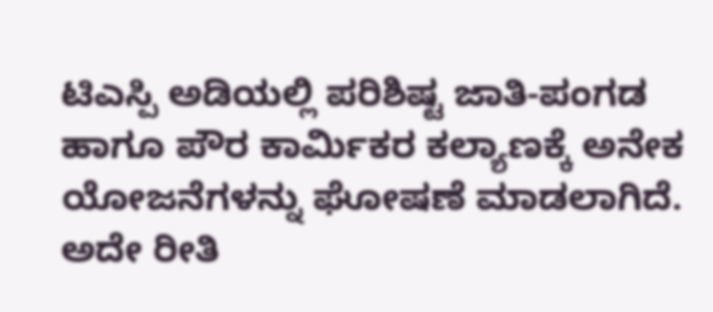ಟಿಎಸ್ಪಿ ಅಡಿಯಲ್ಲಿ ಪರಿಶಿಷ್ಟ ಜಾತಿ-ಪಂಗಡ ಹಾಗೂ ಪೌರ ಕಾರ್ವಿುಕರ ಕಲ್ಯಾಣಕ್ಕೆ ಅನೇಕ ಯೋಜನೆಗಳನ್ನು ಘೋಷಣೆ ಮಾಡಲಾಗಿದೆ. ಅದೇ ರೀತಿ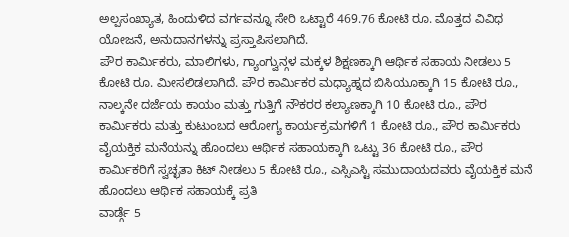ಅಲ್ಪಸಂಖ್ಯಾತ, ಹಿಂದುಳಿದ ವರ್ಗವನ್ನೂ ಸೇರಿ ಒಟ್ಟಾರೆ 469.76 ಕೋಟಿ ರೂ. ಮೊತ್ತದ ವಿವಿಧ ಯೋಜನೆ, ಅನುದಾನಗಳನ್ನು ಪ್ರಸ್ತಾಪಿಸಲಾಗಿದೆ.
ಪೌರ ಕಾರ್ವಿುಕರು, ಮಾಲಿಗಳು, ಗ್ಯಾಂಗ್ವುನ್ಗಳ ಮಕ್ಕಳ ಶಿಕ್ಷಣಕ್ಕಾಗಿ ಆರ್ಥಿಕ ಸಹಾಯ ನೀಡಲು 5 ಕೋಟಿ ರೂ. ಮೀಸಲಿಡಲಾಗಿದೆ. ಪೌರ ಕಾರ್ವಿುಕರ ಮಧ್ಯಾಹ್ನದ ಬಿಸಿಯೂಕ್ಕಾಗಿ 15 ಕೋಟಿ ರೂ., ನಾಲ್ಕನೇ ದರ್ಜೆಯ ಕಾಯಂ ಮತ್ತು ಗುತ್ತಿಗೆ ನೌಕರರ ಕಲ್ಯಾಣಕ್ಕಾಗಿ 10 ಕೋಟಿ ರೂ., ಪೌರ ಕಾರ್ವಿುಕರು ಮತ್ತು ಕುಟುಂಬದ ಆರೋಗ್ಯ ಕಾರ್ಯಕ್ರಮಗಳಿಗೆ 1 ಕೋಟಿ ರೂ., ಪೌರ ಕಾರ್ವಿುಕರು ವೈಯಕ್ತಿಕ ಮನೆಯನ್ನು ಹೊಂದಲು ಆರ್ಥಿಕ ಸಹಾಯಕ್ಕಾಗಿ ಒಟ್ಟು 36 ಕೋಟಿ ರೂ., ಪೌರ ಕಾರ್ವಿುಕರಿಗೆ ಸ್ವಚ್ಛತಾ ಕಿಟ್ ನೀಡಲು 5 ಕೋಟಿ ರೂ., ಎಸ್ಸಿಎಸ್ಟಿ ಸಮುದಾಯದವರು ವೈಯಕ್ತಿಕ ಮನೆ ಹೊಂದಲು ಆರ್ಥಿಕ ಸಹಾಯಕ್ಕೆ ಪ್ರತಿ
ವಾರ್ಡ್ಗೆ 5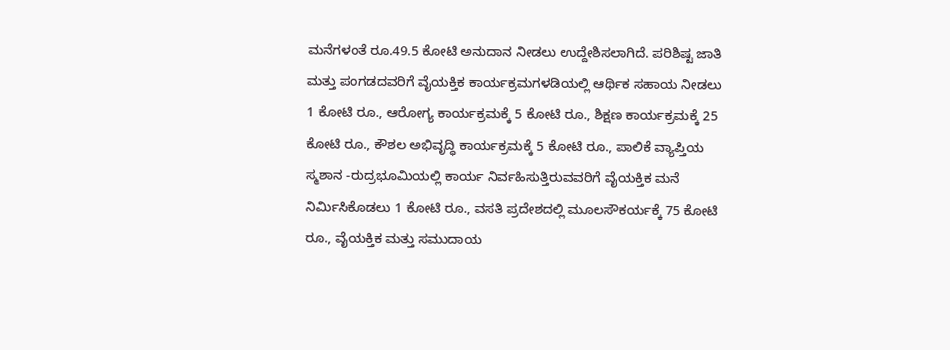ಮನೆಗಳಂತೆ ರೂ.49.5 ಕೋಟಿ ಅನುದಾನ ನೀಡಲು ಉದ್ದೇಶಿಸಲಾಗಿದೆ. ಪರಿಶಿಷ್ಟ ಜಾತಿ ಮತ್ತು ಪಂಗಡದವರಿಗೆ ವೈಯಕ್ತಿಕ ಕಾರ್ಯಕ್ರಮಗಳಡಿಯಲ್ಲಿ ಆರ್ಥಿಕ ಸಹಾಯ ನೀಡಲು 1 ಕೋಟಿ ರೂ., ಆರೋಗ್ಯ ಕಾರ್ಯಕ್ರಮಕ್ಕೆ 5 ಕೋಟಿ ರೂ., ಶಿಕ್ಷಣ ಕಾರ್ಯಕ್ರಮಕ್ಕೆ 25 ಕೋಟಿ ರೂ., ಕೌಶಲ ಅಭಿವೃದ್ಧಿ ಕಾರ್ಯಕ್ರಮಕ್ಕೆ 5 ಕೋಟಿ ರೂ., ಪಾಲಿಕೆ ವ್ಯಾಪ್ತಿಯ ಸ್ಮಶಾನ -ರುದ್ರಭೂಮಿಯಲ್ಲಿ ಕಾರ್ಯ ನಿರ್ವಹಿಸುತ್ತಿರುವವರಿಗೆ ವೈಯಕ್ತಿಕ ಮನೆ ನಿರ್ವಿುಸಿಕೊಡಲು 1 ಕೋಟಿ ರೂ., ವಸತಿ ಪ್ರದೇಶದಲ್ಲಿ ಮೂಲಸೌಕರ್ಯಕ್ಕೆ 75 ಕೋಟಿ ರೂ., ವೈಯಕ್ತಿಕ ಮತ್ತು ಸಮುದಾಯ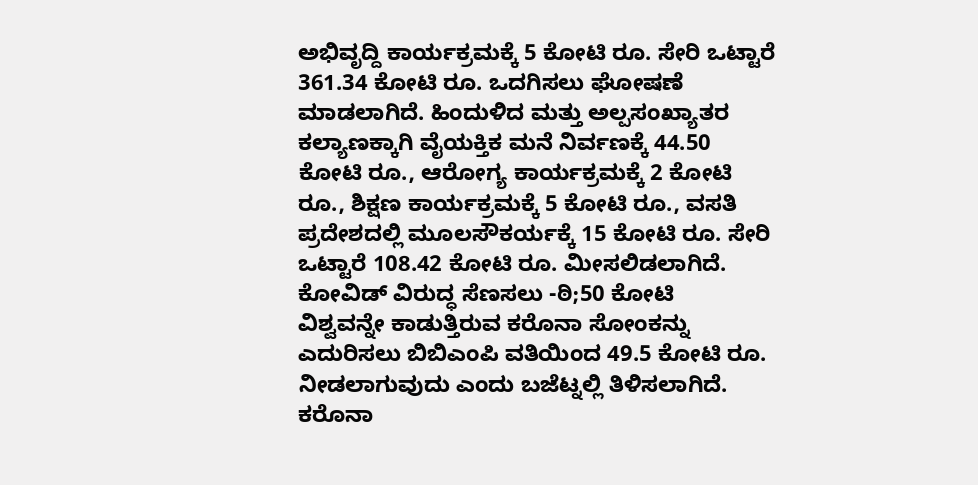ಅಭಿವೃದ್ದಿ ಕಾರ್ಯಕ್ರಮಕ್ಕೆ 5 ಕೋಟಿ ರೂ. ಸೇರಿ ಒಟ್ಟಾರೆ 361.34 ಕೋಟಿ ರೂ. ಒದಗಿಸಲು ಘೋಷಣೆ ಮಾಡಲಾಗಿದೆ. ಹಿಂದುಳಿದ ಮತ್ತು ಅಲ್ಪಸಂಖ್ಯಾತರ ಕಲ್ಯಾಣಕ್ಕಾಗಿ ವೈಯಕ್ತಿಕ ಮನೆ ನಿರ್ವಣಕ್ಕೆ 44.50 ಕೋಟಿ ರೂ., ಆರೋಗ್ಯ ಕಾರ್ಯಕ್ರಮಕ್ಕೆ 2 ಕೋಟಿ ರೂ., ಶಿಕ್ಷಣ ಕಾರ್ಯಕ್ರಮಕ್ಕೆ 5 ಕೋಟಿ ರೂ., ವಸತಿ ಪ್ರದೇಶದಲ್ಲಿ ಮೂಲಸೌಕರ್ಯಕ್ಕೆ 15 ಕೋಟಿ ರೂ. ಸೇರಿ ಒಟ್ಟಾರೆ 108.42 ಕೋಟಿ ರೂ. ಮೀಸಲಿಡಲಾಗಿದೆ.
ಕೋವಿಡ್ ವಿರುದ್ಧ ಸೆಣಸಲು -ಠಿ;50 ಕೋಟಿ
ವಿಶ್ವವನ್ನೇ ಕಾಡುತ್ತಿರುವ ಕರೊನಾ ಸೋಂಕನ್ನು ಎದುರಿಸಲು ಬಿಬಿಎಂಪಿ ವತಿಯಿಂದ 49.5 ಕೋಟಿ ರೂ. ನೀಡಲಾಗುವುದು ಎಂದು ಬಜೆಟ್ನಲ್ಲಿ ತಿಳಿಸಲಾಗಿದೆ. ಕರೊನಾ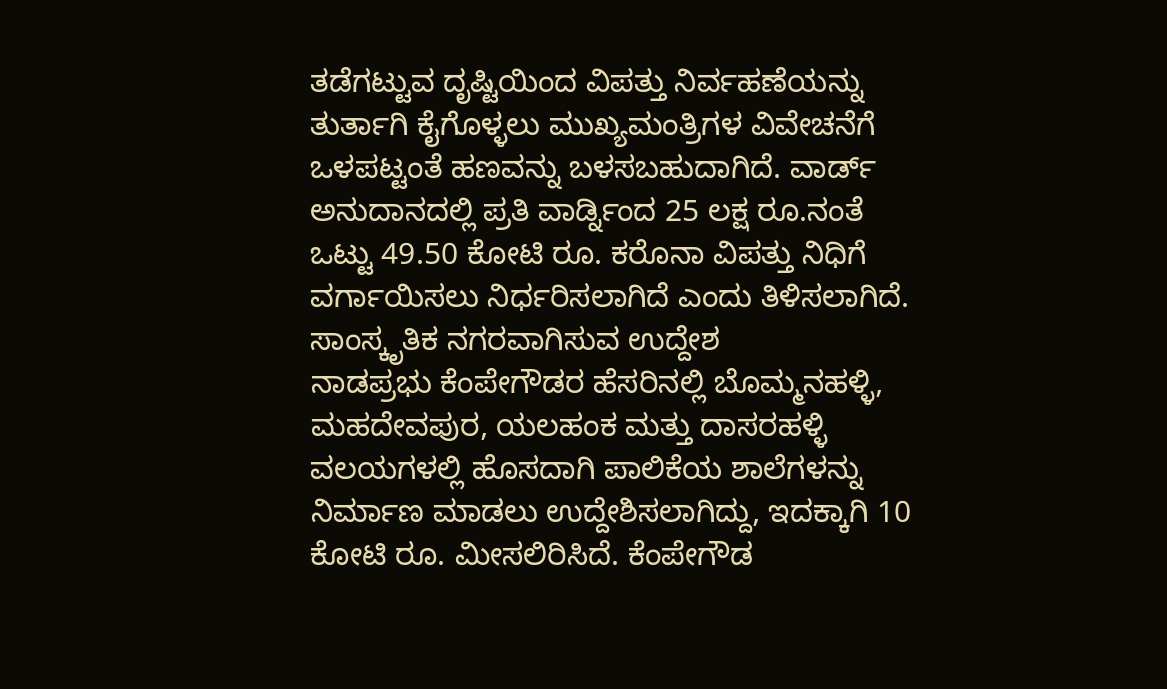ತಡೆಗಟ್ಟುವ ದೃಷ್ಟಿಯಿಂದ ವಿಪತ್ತು ನಿರ್ವಹಣೆಯನ್ನು ತುರ್ತಾಗಿ ಕೈಗೊಳ್ಳಲು ಮುಖ್ಯಮಂತ್ರಿಗಳ ವಿವೇಚನೆಗೆ ಒಳಪಟ್ಟಂತೆ ಹಣವನ್ನು ಬಳಸಬಹುದಾಗಿದೆ. ವಾರ್ಡ್ ಅನುದಾನದಲ್ಲಿ ಪ್ರತಿ ವಾರ್ಡ್ನಿಂದ 25 ಲಕ್ಷ ರೂ.ನಂತೆ ಒಟ್ಟು 49.50 ಕೋಟಿ ರೂ. ಕರೊನಾ ವಿಪತ್ತು ನಿಧಿಗೆ ವರ್ಗಾಯಿಸಲು ನಿರ್ಧರಿಸಲಾಗಿದೆ ಎಂದು ತಿಳಿಸಲಾಗಿದೆ.
ಸಾಂಸ್ಕೃತಿಕ ನಗರವಾಗಿಸುವ ಉದ್ದೇಶ
ನಾಡಪ್ರಭು ಕೆಂಪೇಗೌಡರ ಹೆಸರಿನಲ್ಲಿ ಬೊಮ್ಮನಹಳ್ಳಿ, ಮಹದೇವಪುರ, ಯಲಹಂಕ ಮತ್ತು ದಾಸರಹಳ್ಳಿ ವಲಯಗಳಲ್ಲಿ ಹೊಸದಾಗಿ ಪಾಲಿಕೆಯ ಶಾಲೆಗಳನ್ನು ನಿರ್ಮಾಣ ಮಾಡಲು ಉದ್ದೇಶಿಸಲಾಗಿದ್ದು, ಇದಕ್ಕಾಗಿ 10 ಕೋಟಿ ರೂ. ಮೀಸಲಿರಿಸಿದೆ. ಕೆಂಪೇಗೌಡ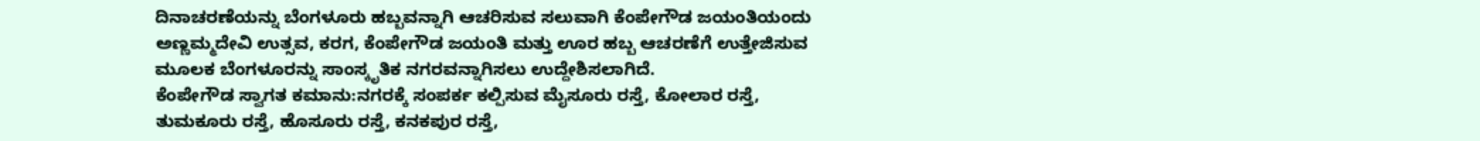ದಿನಾಚರಣೆಯನ್ನು ಬೆಂಗಳೂರು ಹಬ್ಬವನ್ನಾಗಿ ಆಚರಿಸುವ ಸಲುವಾಗಿ ಕೆಂಪೇಗೌಡ ಜಯಂತಿಯಂದು ಅಣ್ಣಮ್ಮದೇವಿ ಉತ್ಸವ, ಕರಗ, ಕೆಂಪೇಗೌಡ ಜಯಂತಿ ಮತ್ತು ಊರ ಹಬ್ಬ ಆಚರಣೆಗೆ ಉತ್ತೇಜಿಸುವ ಮೂಲಕ ಬೆಂಗಳೂರನ್ನು ಸಾಂಸ್ಕೃತಿಕ ನಗರವನ್ನಾಗಿಸಲು ಉದ್ದೇಶಿಸಲಾಗಿದೆ.
ಕೆಂಪೇಗೌಡ ಸ್ವಾಗತ ಕಮಾನು:ನಗರಕ್ಕೆ ಸಂಪರ್ಕ ಕಲ್ಪಿಸುವ ಮೈಸೂರು ರಸ್ತೆ, ಕೋಲಾರ ರಸ್ತೆ, ತುಮಕೂರು ರಸ್ತೆ, ಹೊಸೂರು ರಸ್ತೆ, ಕನಕಪುರ ರಸ್ತೆ,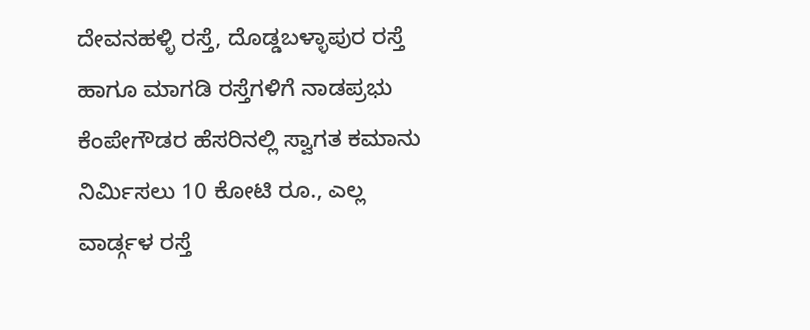ದೇವನಹಳ್ಳಿ ರಸ್ತೆ, ದೊಡ್ಡಬಳ್ಳಾಪುರ ರಸ್ತೆ ಹಾಗೂ ಮಾಗಡಿ ರಸ್ತೆಗಳಿಗೆ ನಾಡಪ್ರಭು ಕೆಂಪೇಗೌಡರ ಹೆಸರಿನಲ್ಲಿ ಸ್ವಾಗತ ಕಮಾನು ನಿರ್ವಿುಸಲು 10 ಕೋಟಿ ರೂ., ಎಲ್ಲ ವಾರ್ಡ್ಗಳ ರಸ್ತೆ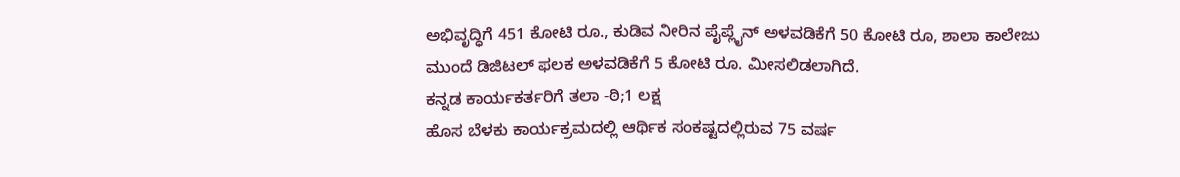ಅಭಿವೃದ್ಧಿಗೆ 451 ಕೋಟಿ ರೂ., ಕುಡಿವ ನೀರಿನ ಪೈಪ್ಲೈನ್ ಅಳವಡಿಕೆಗೆ 50 ಕೋಟಿ ರೂ, ಶಾಲಾ ಕಾಲೇಜು ಮುಂದೆ ಡಿಜಿಟಲ್ ಫಲಕ ಅಳವಡಿಕೆಗೆ 5 ಕೋಟಿ ರೂ. ಮೀಸಲಿಡಲಾಗಿದೆ.
ಕನ್ನಡ ಕಾರ್ಯಕರ್ತರಿಗೆ ತಲಾ -ಠಿ;1 ಲಕ್ಷ
ಹೊಸ ಬೆಳಕು ಕಾರ್ಯಕ್ರಮದಲ್ಲಿ ಆರ್ಥಿಕ ಸಂಕಷ್ಟದಲ್ಲಿರುವ 75 ವರ್ಷ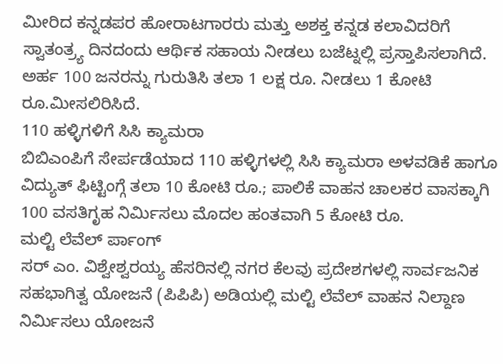ಮೀರಿದ ಕನ್ನಡಪರ ಹೋರಾಟಗಾರರು ಮತ್ತು ಅಶಕ್ತ ಕನ್ನಡ ಕಲಾವಿದರಿಗೆ ಸ್ವಾತಂತ್ರ್ಯ ದಿನದಂದು ಆರ್ಥಿಕ ಸಹಾಯ ನೀಡಲು ಬಜೆಟ್ನಲ್ಲಿ ಪ್ರಸ್ತಾಪಿಸಲಾಗಿದೆ. ಅರ್ಹ 100 ಜನರನ್ನು ಗುರುತಿಸಿ ತಲಾ 1 ಲಕ್ಷ ರೂ. ನೀಡಲು 1 ಕೋಟಿ ರೂ.ಮೀಸಲಿರಿಸಿದೆ.
110 ಹಳ್ಳಿಗಳಿಗೆ ಸಿಸಿ ಕ್ಯಾಮರಾ
ಬಿಬಿಎಂಪಿಗೆ ಸೇರ್ಪಡೆಯಾದ 110 ಹಳ್ಳಿಗಳಲ್ಲಿ ಸಿಸಿ ಕ್ಯಾಮರಾ ಅಳವಡಿಕೆ ಹಾಗೂ ವಿದ್ಯುತ್ ಫಿಟ್ಟಿಂಗ್ಗೆ ತಲಾ 10 ಕೋಟಿ ರೂ.; ಪಾಲಿಕೆ ವಾಹನ ಚಾಲಕರ ವಾಸಕ್ಕಾಗಿ 100 ವಸತಿಗೃಹ ನಿರ್ವಿುಸಲು ಮೊದಲ ಹಂತವಾಗಿ 5 ಕೋಟಿ ರೂ.
ಮಲ್ಟಿ ಲೆವೆಲ್ ರ್ಪಾಂಗ್
ಸರ್ ಎಂ. ವಿಶ್ವೇಶ್ವರಯ್ಯ ಹೆಸರಿನಲ್ಲಿ ನಗರ ಕೆಲವು ಪ್ರದೇಶಗಳಲ್ಲಿ ಸಾರ್ವಜನಿಕ ಸಹಭಾಗಿತ್ವ ಯೋಜನೆ (ಪಿಪಿಪಿ) ಅಡಿಯಲ್ಲಿ ಮಲ್ಟಿ ಲೆವೆಲ್ ವಾಹನ ನಿಲ್ದಾಣ ನಿರ್ವಿುಸಲು ಯೋಜನೆ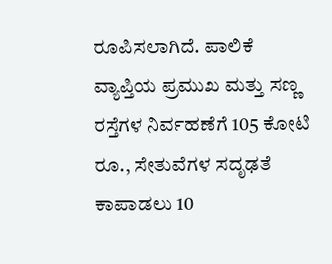ರೂಪಿಸಲಾಗಿದೆ. ಪಾಲಿಕೆ ವ್ಯಾಪ್ತಿಯ ಪ್ರಮುಖ ಮತ್ತು ಸಣ್ಣ ರಸ್ತೆಗಳ ನಿರ್ವಹಣೆಗೆ 105 ಕೋಟಿ ರೂ., ಸೇತುವೆಗಳ ಸದೃಢತೆ ಕಾಪಾಡಲು 10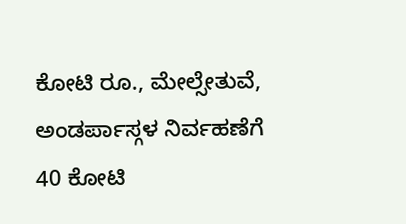ಕೋಟಿ ರೂ., ಮೇಲ್ಸೇತುವೆ, ಅಂಡರ್ಪಾಸ್ಗಳ ನಿರ್ವಹಣೆಗೆ 40 ಕೋಟಿ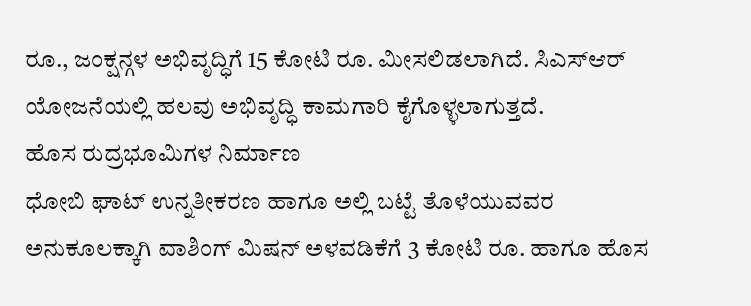ರೂ., ಜಂಕ್ಷನ್ಗಳ ಅಭಿವೃದ್ಧಿಗೆ 15 ಕೋಟಿ ರೂ. ಮೀಸಲಿಡಲಾಗಿದೆ. ಸಿಎಸ್ಆರ್ ಯೋಜನೆಯಲ್ಲಿ ಹಲವು ಅಭಿವೃದ್ಧಿ ಕಾಮಗಾರಿ ಕೈಗೊಳ್ಳಲಾಗುತ್ತದೆ.
ಹೊಸ ರುದ್ರಭೂಮಿಗಳ ನಿರ್ಮಾಣ
ಧೋಬಿ ಘಾಟ್ ಉನ್ನತೀಕರಣ ಹಾಗೂ ಅಲ್ಲಿ ಬಟ್ಟೆ ತೊಳೆಯುವವರ ಅನುಕೂಲಕ್ಕಾಗಿ ವಾಶಿಂಗ್ ಮಿಷನ್ ಅಳವಡಿಕೆಗೆ 3 ಕೋಟಿ ರೂ. ಹಾಗೂ ಹೊಸ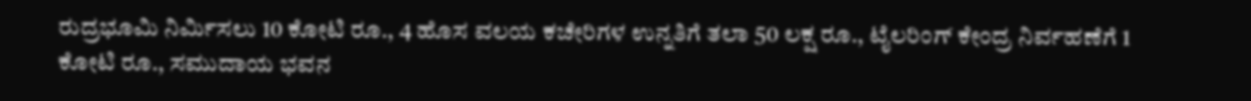ರುದ್ರಭೂಮಿ ನಿರ್ವಿುಸಲು 10 ಕೋಟಿ ರೂ., 4 ಹೊಸ ವಲಯ ಕಚೇರಿಗಳ ಉನ್ನತಿಗೆ ತಲಾ 50 ಲಕ್ಷ ರೂ., ಟೈಲರಿಂಗ್ ಕೇಂದ್ರ ನಿರ್ವಹಣೆಗೆ 1 ಕೋಟಿ ರೂ., ಸಮುದಾಯ ಭವನ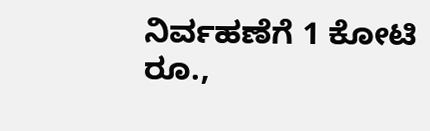ನಿರ್ವಹಣೆಗೆ 1 ಕೋಟಿ ರೂ.,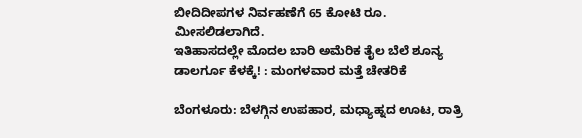ಬೀದಿದೀಪಗಳ ನಿರ್ವಹಣೆಗೆ 65 ಕೋಟಿ ರೂ. ಮೀಸಲಿಡಲಾಗಿದೆ.
ಇತಿಹಾಸದಲ್ಲೇ ಮೊದಲ ಬಾರಿ ಅಮೆರಿಕ ತೈಲ ಬೆಲೆ ಶೂನ್ಯ ಡಾಲರ್ಗೂ ಕೆಳಕ್ಕೆ! : ಮಂಗಳವಾರ ಮತ್ತೆ ಚೇತರಿಕೆ

ಬೆಂಗಳೂರು: ಬೆಳಗ್ಗಿನ ಉಪಹಾರ, ಮಧ್ಯಾಹ್ನದ ಊಟ, ರಾತ್ರಿ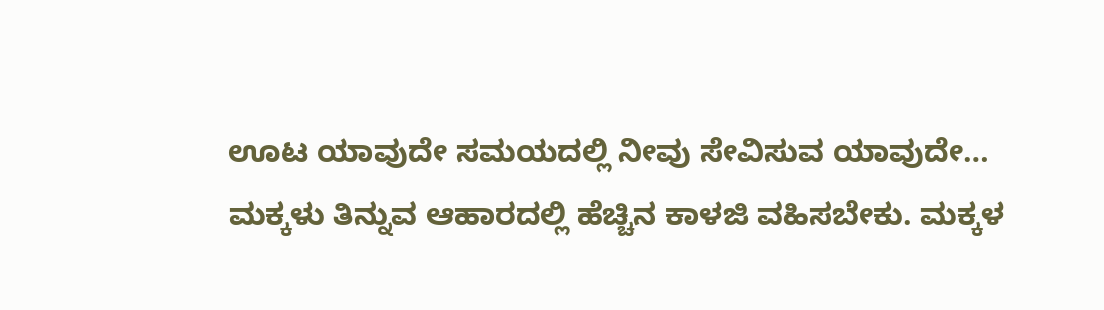ಊಟ ಯಾವುದೇ ಸಮಯದಲ್ಲಿ ನೀವು ಸೇವಿಸುವ ಯಾವುದೇ…
ಮಕ್ಕಳು ತಿನ್ನುವ ಆಹಾರದಲ್ಲಿ ಹೆಚ್ಚಿನ ಕಾಳಜಿ ವಹಿಸಬೇಕು. ಮಕ್ಕಳ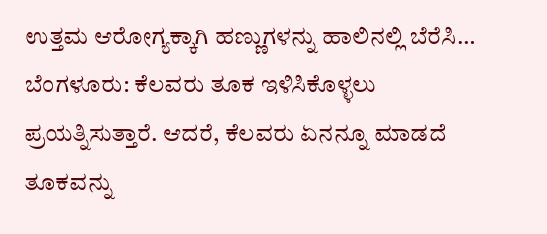ಉತ್ತಮ ಆರೋಗ್ಯಕ್ಕಾಗಿ ಹಣ್ಣುಗಳನ್ನು ಹಾಲಿನಲ್ಲಿ ಬೆರೆಸಿ…
ಬೆಂಗಳೂರು: ಕೆಲವರು ತೂಕ ಇಳಿಸಿಕೊಳ್ಳಲು ಪ್ರಯತ್ನಿಸುತ್ತಾರೆ. ಆದರೆ, ಕೆಲವರು ಏನನ್ನೂ ಮಾಡದೆ ತೂಕವನ್ನು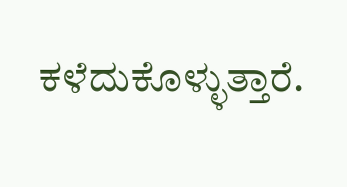ಕಳೆದುಕೊಳ್ಳುತ್ತಾರೆ.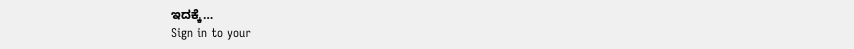ಇದಕ್ಕೆ…
Sign in to your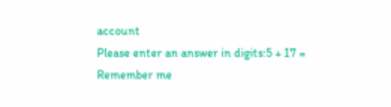account
Please enter an answer in digits:5 + 17 =
Remember me